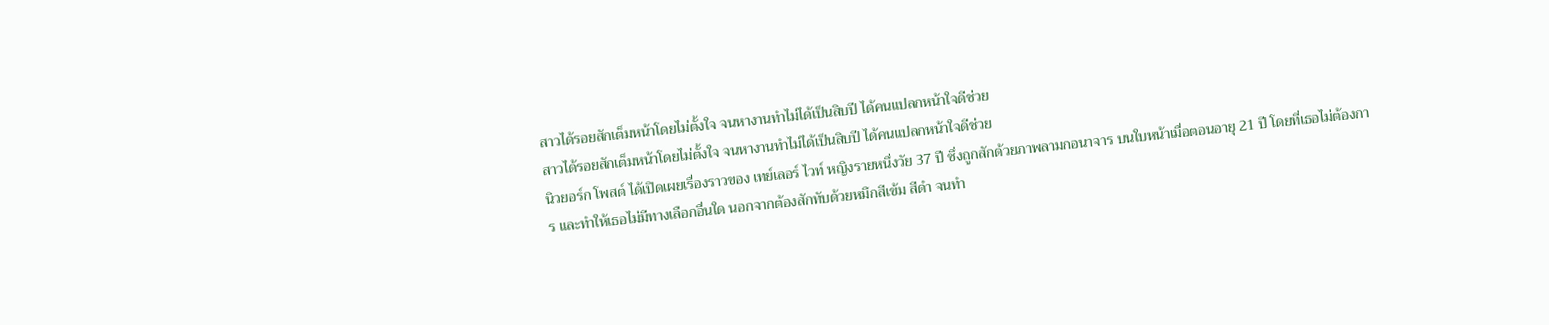สาวได้รอยสักเต็มหน้าโดยไม่ตั้งใจ จนหางานทำไม่ได้เป็นสิบปี ได้คนแปลกหน้าใจดีช่วย
สาวได้รอยสักเต็มหน้าโดยไม่ตั้งใจ จนหางานทำไม่ได้เป็นสิบปี ได้คนแปลกหน้าใจดีช่วย
นิวยอร์ก โพสต์ ได้เปิดเผยเรื่องราวของ เทย์เลอร์ ไวท์ หญิงรายหนึ่งวัย 37 ปี ซึ่งถูกสักด้วยภาพลามกอนาจาร บนใบหน้าเมื่อตอนอายุ 21 ปี โดยที่เธอไม่ต้องการ และทำให้เธอไม่มีทางเลือกอื่นใด นอกจากต้องสักทับด้วยหมึกสีเข้ม สีดำ จนทำ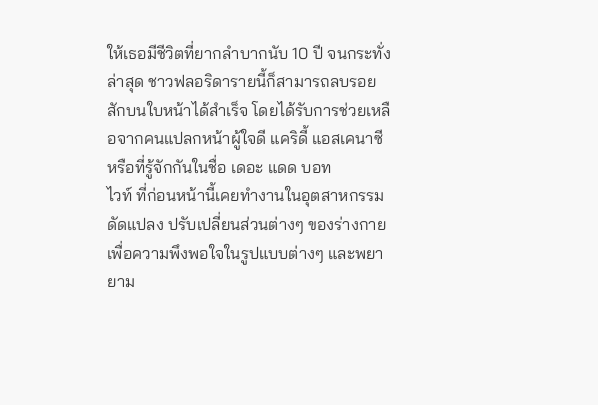ให้เธอมีชีวิตที่ยากลำบากนับ 10 ปี จนกระทั่งล่าสุด ชาวฟลอริดารายนี้ก็สามารถลบรอยสักบนใบหน้าได้สำเร็จ โดยได้รับการช่วยเหลือจากคนแปลกหน้าผู้ใจดี แคริดี้ แอสเคนาซี หรือที่รู้จักกันในชื่อ เดอะ แดด บอท
ไวท์ ที่ก่อนหน้านี้เคยทำงานในอุตสาหกรรมดัดแปลง ปรับเปลี่ยนส่วนต่างๆ ของร่างกายเพื่อความพึงพอใจในรูปแบบต่างๆ และพยายาม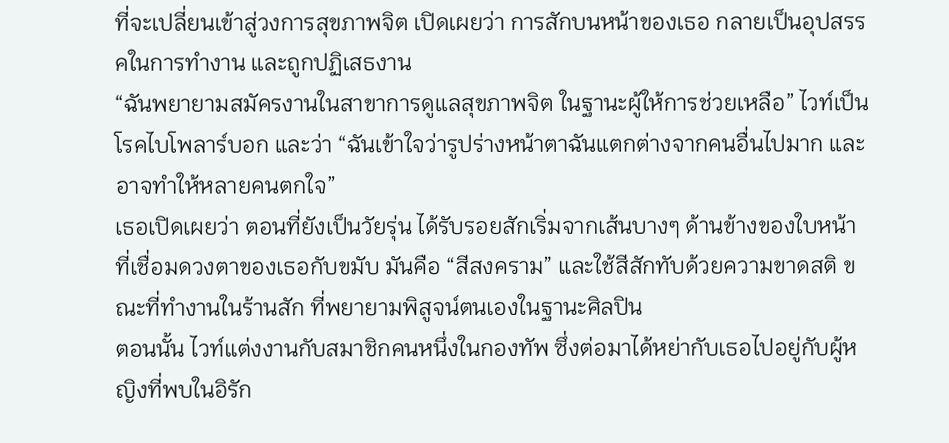ที่จะเปลี่ยนเข้าสู่วงการสุขภาพจิต เปิดเผยว่า การสักบนหน้าของเธอ กลายเป็นอุปสรรคในการทำงาน และถูกปฏิเสธงาน
“ฉันพยายามสมัครงานในสาขาการดูแลสุขภาพจิต ในฐานะผู้ให้การช่วยเหลือ” ไวท์เป็นโรคไบโพลาร์บอก และว่า “ฉันเข้าใจว่ารูปร่างหน้าตาฉันแตกต่างจากคนอื่นไปมาก และอาจทำให้หลายคนตกใจ”
เธอเปิดเผยว่า ตอนที่ยังเป็นวัยรุ่น ได้รับรอยสักเริ่มจากเส้นบางๆ ด้านข้างของใบหน้าที่เชื่อมดวงตาของเธอกับขมับ มันคือ “สีสงคราม” และใช้สีสักทับด้วยความขาดสติ ขณะที่ทำงานในร้านสัก ที่พยายามพิสูจน์ตนเองในฐานะศิลปิน
ตอนนั้น ไวท์แต่งงานกับสมาชิกคนหนึ่งในกองทัพ ซึ่งต่อมาได้หย่ากับเธอไปอยู่กับผู้หญิงที่พบในอิรัก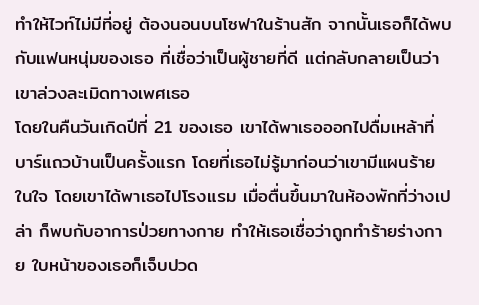ทำให้ไวท์ไม่มีที่อยู่ ต้องนอนบนโซฟาในร้านสัก จากนั้นเธอก็ได้พบกับแฟนหนุ่มของเธอ ที่เชื่อว่าเป็นผู้ชายที่ดี แต่กลับกลายเป็นว่าเขาล่วงละเมิดทางเพศเธอ
โดยในคืนวันเกิดปีที่ 21 ของเธอ เขาได้พาเธอออกไปดื่มเหล้าที่บาร์แถวบ้านเป็นครั้งแรก โดยที่เธอไม่รู้มาก่อนว่าเขามีแผนร้ายในใจ โดยเขาได้พาเธอไปโรงแรม เมื่อตื่นขึ้นมาในห้องพักที่ว่างเปล่า ก็พบกับอาการป่วยทางกาย ทำให้เธอเชื่อว่าถูกทำร้ายร่างกาย ใบหน้าของเธอก็เจ็บปวด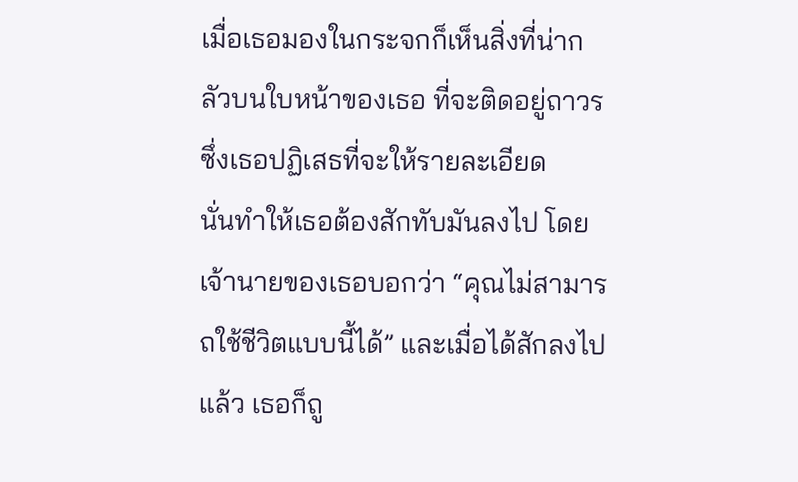เมื่อเธอมองในกระจกก็เห็นสิ่งที่น่ากลัวบนใบหน้าของเธอ ที่จะติดอยู่ถาวร ซึ่งเธอปฏิเสธที่จะให้รายละเอียด
นั่นทำให้เธอต้องสักทับมันลงไป โดยเจ้านายของเธอบอกว่า “คุณไม่สามารถใช้ชีวิตแบบนี้ได้” และเมื่อได้สักลงไปแล้ว เธอก็ถู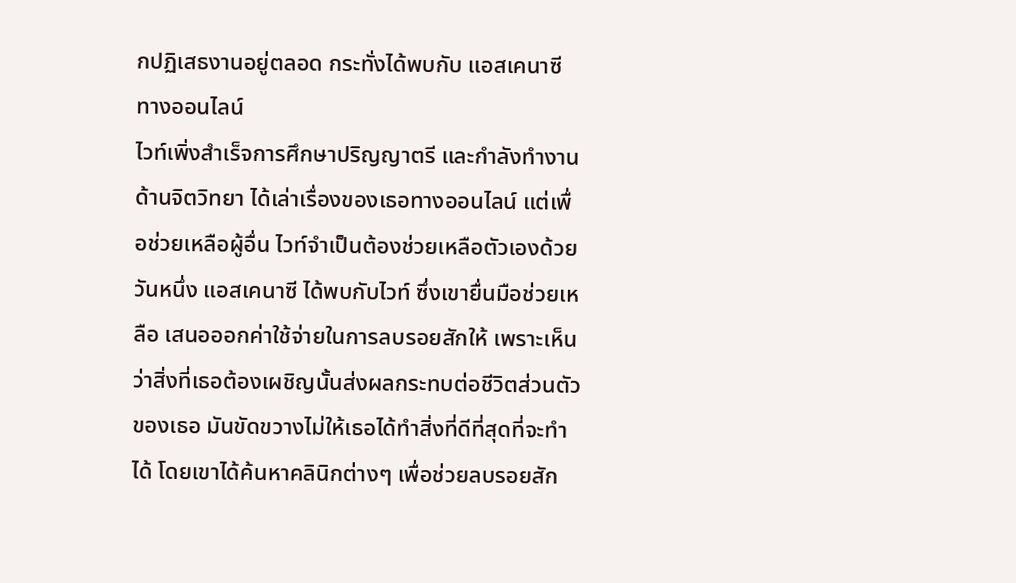กปฏิเสธงานอยู่ตลอด กระทั่งได้พบกับ แอสเคนาซี ทางออนไลน์
ไวท์เพิ่งสำเร็จการศึกษาปริญญาตรี และกำลังทำงานด้านจิตวิทยา ได้เล่าเรื่องของเธอทางออนไลน์ แต่เพื่อช่วยเหลือผู้อื่น ไวท์จำเป็นต้องช่วยเหลือตัวเองด้วย วันหนึ่ง แอสเคนาซี ได้พบกับไวท์ ซึ่งเขายื่นมือช่วยเหลือ เสนอออกค่าใช้จ่ายในการลบรอยสักให้ เพราะเห็นว่าสิ่งที่เธอต้องเผชิญนั้นส่งผลกระทบต่อชีวิตส่วนตัวของเธอ มันขัดขวางไม่ให้เธอได้ทำสิ่งที่ดีที่สุดที่จะทำได้ โดยเขาได้ค้นหาคลินิกต่างๆ เพื่อช่วยลบรอยสัก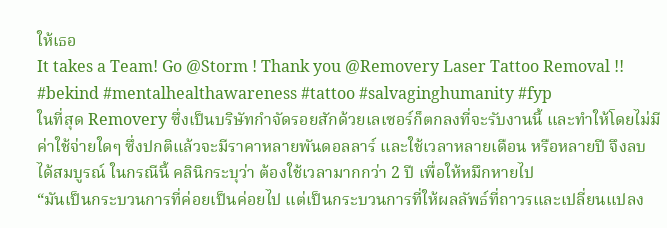ให้เธอ
It takes a Team! Go @Storm ! Thank you @Removery Laser Tattoo Removal !! #bekind #mentalhealthawareness #tattoo #salvaginghumanity #fyp
ในที่สุด Removery ซึ่งเป็นบริษัทกำจัดรอยสักด้วยเลเซอร์ก็ตกลงที่จะรับงานนี้ และทำให้โดยไม่มีค่าใช้จ่ายใดๆ ซึ่งปกติแล้วจะมีราคาหลายพันดอลลาร์ และใช้เวลาหลายเดือน หรือหลายปี จึงลบได้สมบูรณ์ ในกรณีนี้ คลินิกระบุว่า ต้องใช้เวลามากกว่า 2 ปี เพื่อให้หมึกหายไป
“มันเป็นกระบวนการที่ค่อยเป็นค่อยไป แต่เป็นกระบวนการที่ให้ผลลัพธ์ที่ถาวรและเปลี่ยนแปลง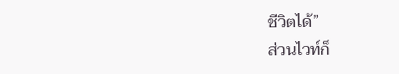ชีวิตได้”
ส่วนไวท์ก็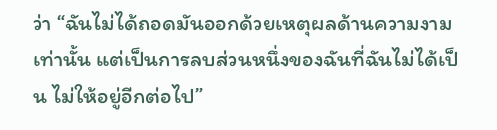ว่า “ฉันไม่ได้ถอดมันออกด้วยเหตุผลด้านความงามเท่านั้น แต่เป็นการลบส่วนหนึ่งของฉันที่ฉันไม่ได้เป็น ไม่ให้อยู่อีกต่อไป”